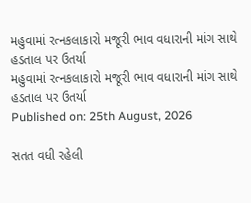મહુવામાં રત્નકલાકારો મજૂરી ભાવ વધારાની માંગ સાથે હડતાલ પર ઉતર્યા
મહુવામાં રત્નકલાકારો મજૂરી ભાવ વધારાની માંગ સાથે હડતાલ પર ઉતર્યા
Published on: 25th August, 2026

સતત વધી રહેલી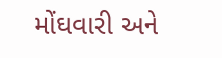મોંઘવારી અને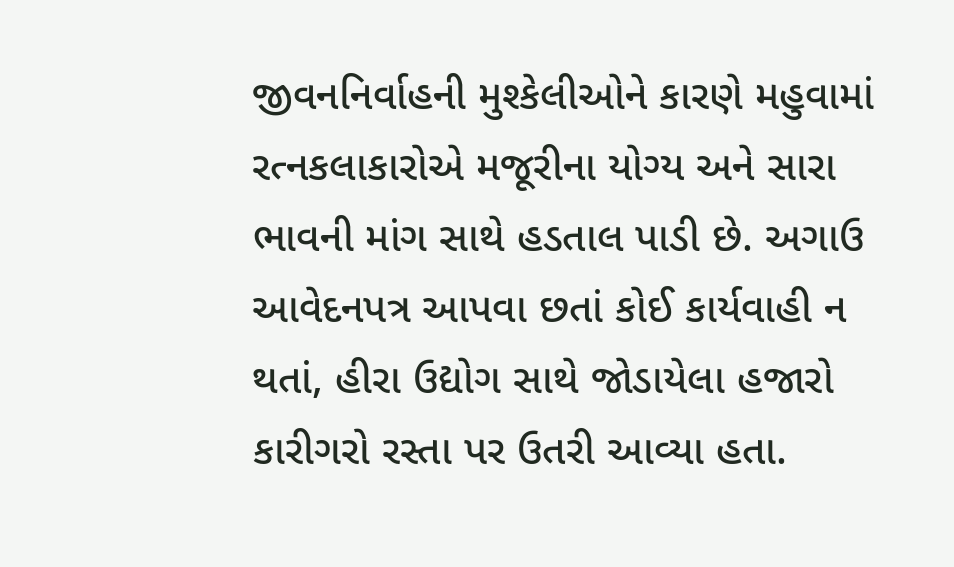જીવનનિર્વાહની મુશ્કેલીઓને કારણે મહુવામાં રત્નકલાકારોએ મજૂરીના યોગ્ય અને સારા ભાવની માંગ સાથે હડતાલ પાડી છે. અગાઉ આવેદનપત્ર આપવા છતાં કોઈ કાર્યવાહી ન થતાં, હીરા ઉદ્યોગ સાથે જોડાયેલા હજારો કારીગરો રસ્તા પર ઉતરી આવ્યા હતા.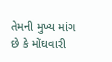તેમની મુખ્ય માંગ છે કે મોંઘવારી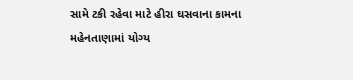સામે ટકી રહેવા માટે હીરા ઘસવાના કામના મહેનતાણામાં યોગ્ય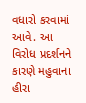વધારો કરવામાં આવે. આ વિરોધ પ્રદર્શનને કારણે મહુવાના હીરા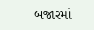બજારમાં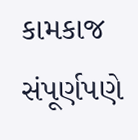કામકાજ સંપૂર્ણપણે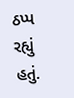ઠપ્પ રહ્યું હતું.